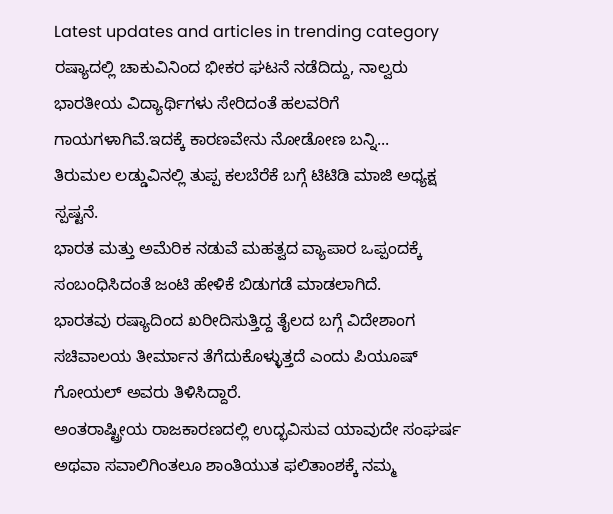Latest updates and articles in trending category
ರಷ್ಯಾದಲ್ಲಿ ಚಾಕುವಿನಿಂದ ಭೀಕರ ಘಟನೆ ನಡೆದಿದ್ದು, ನಾಲ್ವರು ಭಾರತೀಯ ವಿದ್ಯಾರ್ಥಿಗಳು ಸೇರಿದಂತೆ ಹಲವರಿಗೆ ಗಾಯಗಳಾಗಿವೆ.ಇದಕ್ಕೆ ಕಾರಣವೇನು ನೋಡೋಣ ಬನ್ನಿ...
ತಿರುಮಲ ಲಡ್ಡುವಿನಲ್ಲಿ ತುಪ್ಪ ಕಲಬೆರೆಕೆ ಬಗ್ಗೆ ಟಿಟಿಡಿ ಮಾಜಿ ಅಧ್ಯಕ್ಷ ಸ್ಪಷ್ಟನೆ.
ಭಾರತ ಮತ್ತು ಅಮೆರಿಕ ನಡುವೆ ಮಹತ್ವದ ವ್ಯಾಪಾರ ಒಪ್ಪಂದಕ್ಕೆ ಸಂಬಂಧಿಸಿದಂತೆ ಜಂಟಿ ಹೇಳಿಕೆ ಬಿಡುಗಡೆ ಮಾಡಲಾಗಿದೆ.
ಭಾರತವು ರಷ್ಯಾದಿಂದ ಖರೀದಿಸುತ್ತಿದ್ದ ತೈಲದ ಬಗ್ಗೆ ವಿದೇಶಾಂಗ ಸಚಿವಾಲಯ ತೀರ್ಮಾನ ತೆಗೆದುಕೊಳ್ಳುತ್ತದೆ ಎಂದು ಪಿಯೂಷ್ ಗೋಯಲ್ ಅವರು ತಿಳಿಸಿದ್ದಾರೆ.
ಅಂತರಾಷ್ಟ್ರೀಯ ರಾಜಕಾರಣದಲ್ಲಿ ಉದ್ಭವಿಸುವ ಯಾವುದೇ ಸಂಘರ್ಷ ಅಥವಾ ಸವಾಲಿಗಿಂತಲೂ ಶಾಂತಿಯುತ ಫಲಿತಾಂಶಕ್ಕೆ ನಮ್ಮ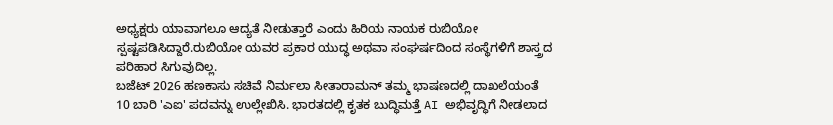ಅಧ್ಯಕ್ಷರು ಯಾವಾಗಲೂ ಆದ್ಯತೆ ನೀಡುತ್ತಾರೆ ಎಂದು ಹಿರಿಯ ನಾಯಕ ರುಬಿಯೋ ಸ್ಪಷ್ಟಪಡಿಸಿದ್ದಾರೆ.ರುಬಿಯೋ ಯವರ ಪ್ರಕಾರ ಯುದ್ಧ ಅಥವಾ ಸಂಘರ್ಷದಿಂದ ಸಂಸ್ಥೆಗಳಿಗೆ ಶಾಸ್ತ್ರದ ಪರಿಹಾರ ಸಿಗುವುದಿಲ್ಲ.
ಬಜೆಟ್ 2026 ಹಣಕಾಸು ಸಚಿವೆ ನಿರ್ಮಲಾ ಸೀತಾರಾಮನ್ ತಮ್ಮ ಭಾಷಣದಲ್ಲಿ ದಾಖಲೆಯಂತೆ 10 ಬಾರಿ 'ಎಐ' ಪದವನ್ನು ಉಲ್ಲೇಖಿಸಿ. ಭಾರತದಲ್ಲಿ ಕೃತಕ ಬುದ್ಧಿಮತ್ತೆ AI ಅಭಿವೃದ್ಧಿಗೆ ನೀಡಲಾದ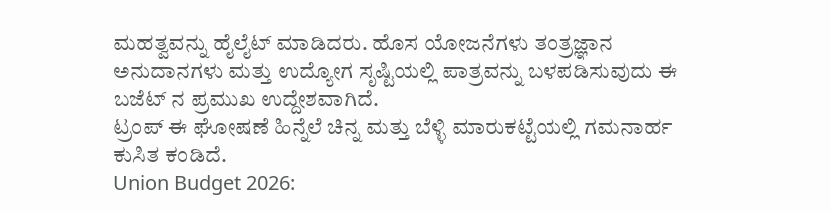ಮಹತ್ವವನ್ನು ಹೈಲೈಟ್ ಮಾಡಿದರು. ಹೊಸ ಯೋಜನೆಗಳು ತಂತ್ರಜ್ಞಾನ ಅನುದಾನಗಳು ಮತ್ತು ಉದ್ಯೋಗ ಸೃಷ್ಟಿಯಲ್ಲಿ ಪಾತ್ರವನ್ನು ಬಳಪಡಿಸುವುದು ಈ ಬಜೆಟ್ ನ ಪ್ರಮುಖ ಉದ್ದೇಶವಾಗಿದೆ.
ಟ್ರಂಪ್ ಈ ಘೋಷಣೆ ಹಿನ್ನೆಲೆ ಚಿನ್ನ ಮತ್ತು ಬೆಳ್ಳಿ ಮಾರುಕಟ್ಟೆಯಲ್ಲಿ ಗಮನಾರ್ಹ ಕುಸಿತ ಕಂಡಿದೆ.
Union Budget 2026: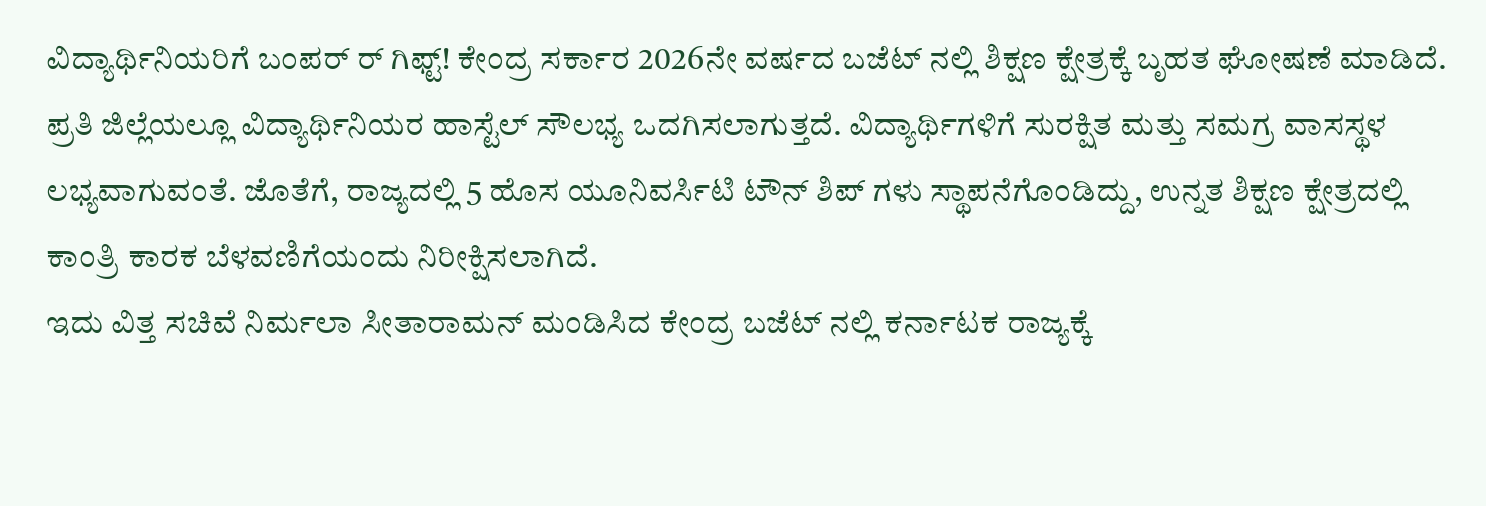ವಿದ್ಯಾರ್ಥಿನಿಯರಿಗೆ ಬಂಪರ್ ರ್ ಗಿಫ್ಟ್! ಕೇಂದ್ರ ಸರ್ಕಾರ 2026ನೇ ವರ್ಷದ ಬಜೆಟ್ ನಲ್ಲಿ ಶಿಕ್ಷಣ ಕ್ಷೇತ್ರಕ್ಕೆ ಬೃಹತ ಘೋಷಣೆ ಮಾಡಿದೆ. ಪ್ರತಿ ಜಿಲ್ಲೆಯಲ್ಲೂ ವಿದ್ಯಾರ್ಥಿನಿಯರ ಹಾಸ್ಟೆಲ್ ಸೌಲಭ್ಯ ಒದಗಿಸಲಾಗುತ್ತದೆ. ವಿದ್ಯಾರ್ಥಿಗಳಿಗೆ ಸುರಕ್ಷಿತ ಮತ್ತು ಸಮಗ್ರ ವಾಸಸ್ಥಳ ಲಭ್ಯವಾಗುವಂತೆ. ಜೊತೆಗೆ, ರಾಜ್ಯದಲ್ಲಿ 5 ಹೊಸ ಯೂನಿವರ್ಸಿಟಿ ಟೌನ್ ಶಿಪ್ ಗಳು ಸ್ಥಾಪನೆಗೊಂಡಿದ್ದು, ಉನ್ನತ ಶಿಕ್ಷಣ ಕ್ಷೇತ್ರದಲ್ಲಿ ಕಾಂತ್ರಿ ಕಾರಕ ಬೆಳವಣಿಗೆಯಂದು ನಿರೀಕ್ಷಿಸಲಾಗಿದೆ.
ಇದು ವಿತ್ತ ಸಚಿವೆ ನಿರ್ಮಲಾ ಸೀತಾರಾಮನ್ ಮಂಡಿಸಿದ ಕೇಂದ್ರ ಬಜೆಟ್ ನಲ್ಲಿ ಕರ್ನಾಟಕ ರಾಜ್ಯಕ್ಕೆ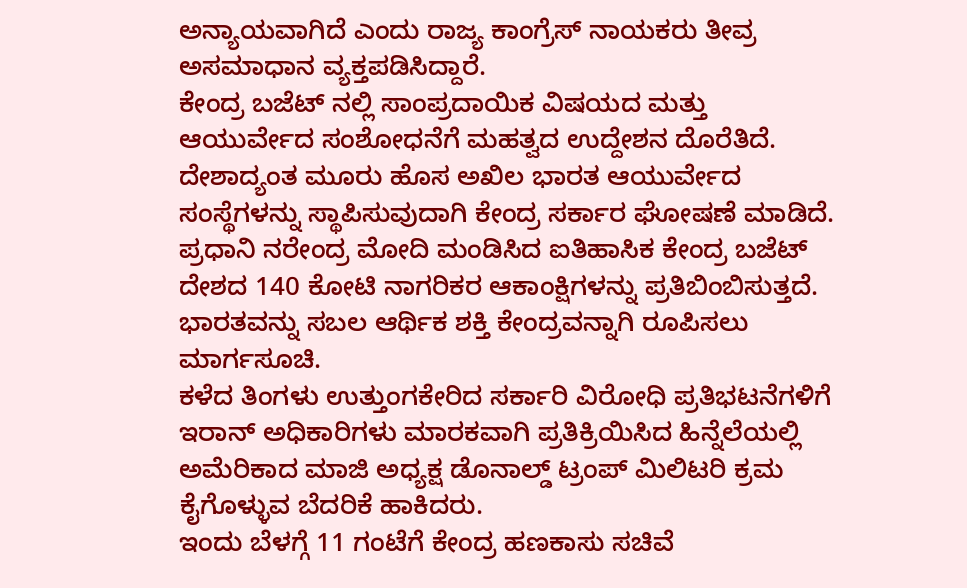ಅನ್ಯಾಯವಾಗಿದೆ ಎಂದು ರಾಜ್ಯ ಕಾಂಗ್ರೆಸ್ ನಾಯಕರು ತೀವ್ರ ಅಸಮಾಧಾನ ವ್ಯಕ್ತಪಡಿಸಿದ್ದಾರೆ.
ಕೇಂದ್ರ ಬಜೆಟ್ ನಲ್ಲಿ ಸಾಂಪ್ರದಾಯಿಕ ವಿಷಯದ ಮತ್ತು ಆಯುರ್ವೇದ ಸಂಶೋಧನೆಗೆ ಮಹತ್ವದ ಉದ್ದೇಶನ ದೊರೆತಿದೆ. ದೇಶಾದ್ಯಂತ ಮೂರು ಹೊಸ ಅಖಿಲ ಭಾರತ ಆಯುರ್ವೇದ ಸಂಸ್ಥೆಗಳನ್ನು ಸ್ಥಾಪಿಸುವುದಾಗಿ ಕೇಂದ್ರ ಸರ್ಕಾರ ಘೋಷಣೆ ಮಾಡಿದೆ.
ಪ್ರಧಾನಿ ನರೇಂದ್ರ ಮೋದಿ ಮಂಡಿಸಿದ ಐತಿಹಾಸಿಕ ಕೇಂದ್ರ ಬಜೆಟ್ ದೇಶದ 140 ಕೋಟಿ ನಾಗರಿಕರ ಆಕಾಂಕ್ಷಿಗಳನ್ನು ಪ್ರತಿಬಿಂಬಿಸುತ್ತದೆ. ಭಾರತವನ್ನು ಸಬಲ ಆರ್ಥಿಕ ಶಕ್ತಿ ಕೇಂದ್ರವನ್ನಾಗಿ ರೂಪಿಸಲು ಮಾರ್ಗಸೂಚಿ.
ಕಳೆದ ತಿಂಗಳು ಉತ್ತುಂಗಕೇರಿದ ಸರ್ಕಾರಿ ವಿರೋಧಿ ಪ್ರತಿಭಟನೆಗಳಿಗೆ ಇರಾನ್ ಅಧಿಕಾರಿಗಳು ಮಾರಕವಾಗಿ ಪ್ರತಿಕ್ರಿಯಿಸಿದ ಹಿನ್ನೆಲೆಯಲ್ಲಿ ಅಮೆರಿಕಾದ ಮಾಜಿ ಅಧ್ಯಕ್ಷ ಡೊನಾಲ್ಡ್ ಟ್ರಂಪ್ ಮಿಲಿಟರಿ ಕ್ರಮ ಕೈಗೊಳ್ಳುವ ಬೆದರಿಕೆ ಹಾಕಿದರು.
ಇಂದು ಬೆಳಗ್ಗೆ 11 ಗಂಟೆಗೆ ಕೇಂದ್ರ ಹಣಕಾಸು ಸಚಿವೆ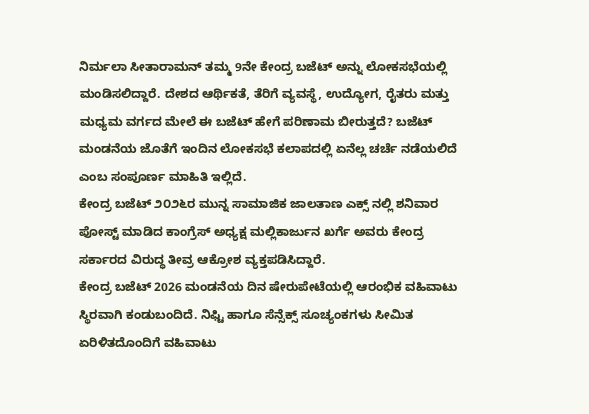ನಿರ್ಮಲಾ ಸೀತಾರಾಮನ್ ತಮ್ಮ 9ನೇ ಕೇಂದ್ರ ಬಜೆಟ್ ಅನ್ನು ಲೋಕಸಭೆಯಲ್ಲಿ ಮಂಡಿಸಲಿದ್ದಾರೆ. ದೇಶದ ಆರ್ಥಿಕತೆ, ತೆರಿಗೆ ವ್ಯವಸ್ಥೆ, ಉದ್ಯೋಗ, ರೈತರು ಮತ್ತು ಮಧ್ಯಮ ವರ್ಗದ ಮೇಲೆ ಈ ಬಜೆಟ್ ಹೇಗೆ ಪರಿಣಾಮ ಬೀರುತ್ತದೆ? ಬಜೆಟ್ ಮಂಡನೆಯ ಜೊತೆಗೆ ಇಂದಿನ ಲೋಕಸಭೆ ಕಲಾಪದಲ್ಲಿ ಏನೆಲ್ಲ ಚರ್ಚೆ ನಡೆಯಲಿದೆ ಎಂಬ ಸಂಪೂರ್ಣ ಮಾಹಿತಿ ಇಲ್ಲಿದೆ.
ಕೇಂದ್ರ ಬಜೆಟ್ ೨೦೨೬ರ ಮುನ್ನ ಸಾಮಾಜಿಕ ಜಾಲತಾಣ ಎಕ್ಸ್ ನಲ್ಲಿ ಶನಿವಾರ ಪೋಸ್ಟ್ ಮಾಡಿದ ಕಾಂಗ್ರೆಸ್ ಅಧ್ಯಕ್ಷ ಮಲ್ಲಿಕಾರ್ಜುನ ಖರ್ಗೆ ಅವರು ಕೇಂದ್ರ ಸರ್ಕಾರದ ವಿರುದ್ಧ ತೀವ್ರ ಆಕ್ರೋಶ ವ್ಯಕ್ತಪಡಿಸಿದ್ದಾರೆ.
ಕೇಂದ್ರ ಬಜೆಟ್ 2026 ಮಂಡನೆಯ ದಿನ ಷೇರುಪೇಟೆಯಲ್ಲಿ ಆರಂಭಿಕ ವಹಿವಾಟು ಸ್ಥಿರವಾಗಿ ಕಂಡುಬಂದಿದೆ. ನಿಫ್ಟಿ ಹಾಗೂ ಸೆನ್ಸೆಕ್ಸ್ ಸೂಚ್ಯಂಕಗಳು ಸೀಮಿತ ಏರಿಳಿತದೊಂದಿಗೆ ವಹಿವಾಟು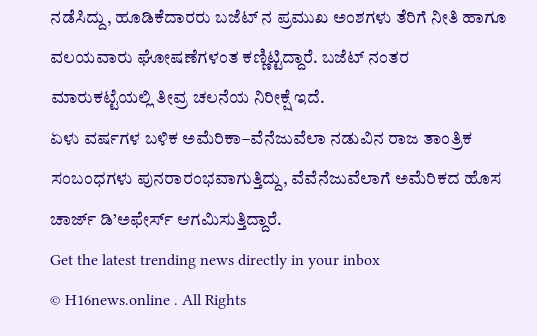ನಡೆಸಿದ್ದು, ಹೂಡಿಕೆದಾರರು ಬಜೆಟ್ ನ ಪ್ರಮುಖ ಅಂಶಗಳು ತೆರಿಗೆ ನೀತಿ ಹಾಗೂ ವಲಯವಾರು ಘೋಷಣೆಗಳಂತ ಕಣ್ಣಿಟ್ಟಿದ್ದಾರೆ. ಬಜೆಟ್ ನಂತರ ಮಾರುಕಟ್ಟೆಯಲ್ಲಿ ತೀವ್ರ ಚಲನೆಯ ನಿರೀಕ್ಷೆ ಇದೆ.
ಏಳು ವರ್ಷಗಳ ಬಳಿಕ ಅಮೆರಿಕಾ–ವೆನೆಜುವೆಲಾ ನಡುವಿನ ರಾಜ ತಾಂತ್ರಿಕ ಸಂಬಂಧಗಳು ಪುನರಾರಂಭವಾಗುತ್ತಿದ್ದು, ವೆವೆನೆಜುವೆಲಾಗೆ ಅಮೆರಿಕದ ಹೊಸ ಚಾರ್ಜ್ ಡಿ’ಅಫೇರ್ಸ್ ಆಗಮಿಸುತ್ತಿದ್ದಾರೆ.
Get the latest trending news directly in your inbox
© H16news.online . All Rights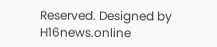Reserved. Designed by H16news.online